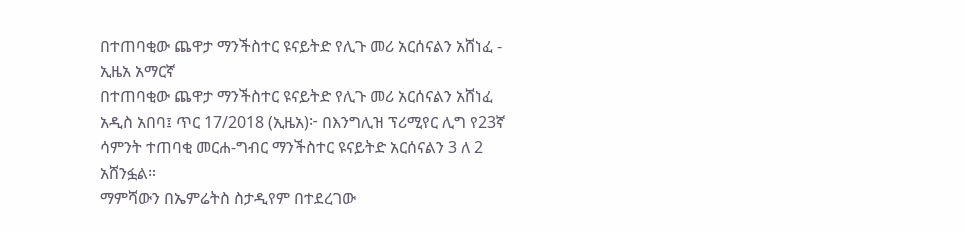በተጠባቂው ጨዋታ ማንችስተር ዩናይትድ የሊጉ መሪ አርሰናልን አሸነፈ - ኢዜአ አማርኛ
በተጠባቂው ጨዋታ ማንችስተር ዩናይትድ የሊጉ መሪ አርሰናልን አሸነፈ
አዲስ አበባ፤ ጥር 17/2018 (ኢዜአ)፦ በእንግሊዝ ፕሪሚየር ሊግ የ23ኛ ሳምንት ተጠባቂ መርሐ-ግብር ማንችስተር ዩናይትድ አርሰናልን 3 ለ 2 አሸንፏል።
ማምሻውን በኤምሬትስ ስታዲየም በተደረገው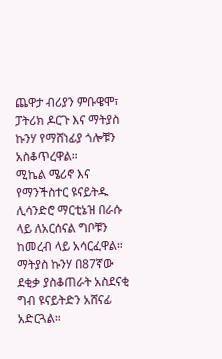ጨዋታ ብሪያን ምቡዌሞ፣ ፓትሪክ ዶርጉ እና ማትያስ ኩንሃ የማሸነፊያ ጎሎቹን አስቆጥረዋል።
ሚኬል ሜሪኖ እና የማንችስተር ዩናይትዱ ሊሳንድሮ ማርቲኔዝ በራሱ ላይ ለአርሰናል ግቦቹን ከመረብ ላይ አሳርፈዋል።
ማትያስ ኩንሃ በ87ኛው ደቂቃ ያስቆጠራት አስደናቂ ግብ ዩናይትድን አሸናፊ አድርጓል።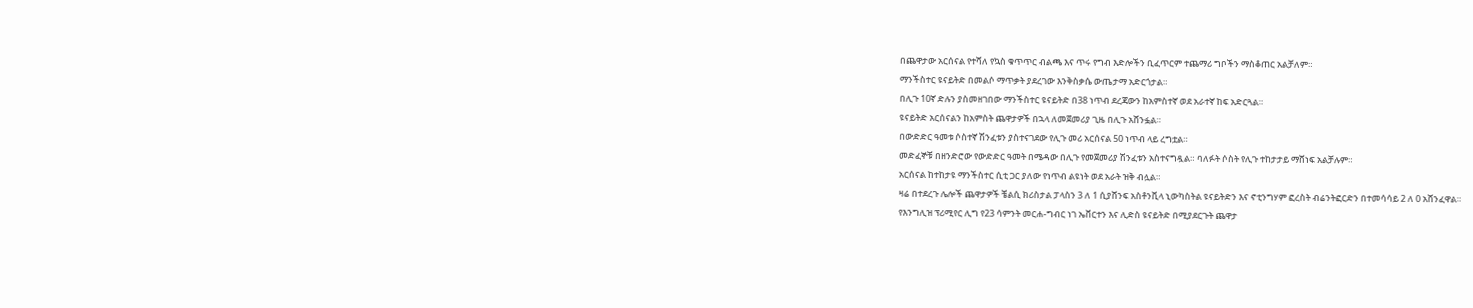በጨዋታው አርሰናል የተሻለ የኳስ ቁጥጥር ብልጫ እና ጥሩ የግብ እድሎችን ቢፈጥርም ተጨማሪ ግቦችን ማስቆጠር አልቻለም።
ማንችስተር ዩናይትድ በመልሶ ማጥቃት ያደረገው እንቅስቃሴ ውጤታማ አድርጎታል።
በሊጉ 10ኛ ድሉን ያስመዘገበው ማንችስተር ዩናይትድ በ38 ነጥብ ደረጃውን ከአምስተኛ ወደ አራተኛ ከፍ አድርጓል።
ዩናይትድ አርሰናልን ከአምስት ጨዋታዎች በኋላ ለመጀመሪያ ጊዜ በሊጉ አሸንፏል።
በውድድር ዓመቱ ሶስተኛ ሽንፈቱን ያስተናገደው የሊጉ መሪ አርሰናል 50 ነጥብ ላይ ረግቷል።
መድፈኞቹ በዘንድሮው የውድድር ዓመት በሜዳው በሊጉ የመጀመሪያ ሽንፈቱን አስተናግዷል። ባለፉት ሶስት የሊጉ ተከታታይ ማሸነፍ አልቻሉም።
አርሰናል ከተከታዩ ማንችስተር ሲቲ ጋር ያለው የነጥብ ልዩነት ወደ አራት ዝቅ ብሏል።
ዛሬ በተደረጉ ሌሎች ጨዋታዎች ቼልሲ ክሪስታል ፓላስን 3 ለ 1 ሲያሸንፍ አስቶንቪላ ኒውካስትል ዩናይትድን እና ኖቲንግሃም ፎረስት ብሬንትፎርድን በተመሳሳይ 2 ለ 0 አሸንፈዋል።
የእንግሊዝ ፕሪሚየር ሊግ የ23 ሳምንት መርሐ-ግብር ነገ ኤቨርተን እና ሊድስ ዩናይትድ በሚያደርጉት ጨዋታ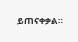ይጠናቀቃል።